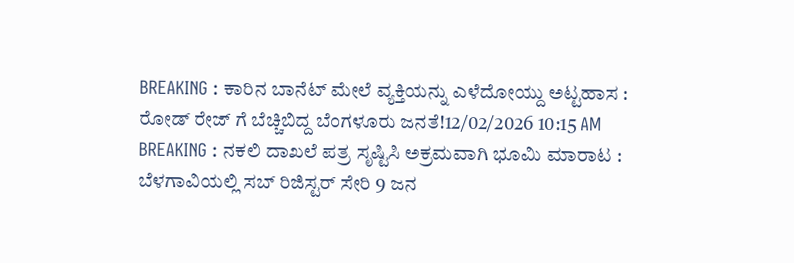BREAKING : ಕಾರಿನ ಬಾನೆಟ್ ಮೇಲೆ ವ್ಯಕ್ತಿಯನ್ನು ಎಳೆದೋಯ್ದು ಅಟ್ಟಹಾಸ : ರೋಡ್ ರೇಜ್ ಗೆ ಬೆಚ್ಚಿಬಿದ್ದ ಬೆಂಗಳೂರು ಜನತೆ!12/02/2026 10:15 AM
BREAKING : ನಕಲಿ ದಾಖಲೆ ಪತ್ರ ಸೃಷ್ಟಿಸಿ ಅಕ್ರಮವಾಗಿ ಭೂಮಿ ಮಾರಾಟ : ಬೆಳಗಾವಿಯಲ್ಲಿ ಸಬ್ ರಿಜಿಸ್ಟರ್ ಸೇರಿ 9 ಜನ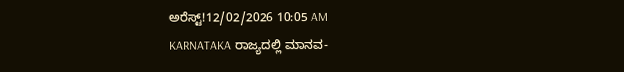ಅರೆಸ್ಟ್!12/02/2026 10:05 AM
KARNATAKA ರಾಜ್ಯದಲ್ಲಿ ಮಾನವ-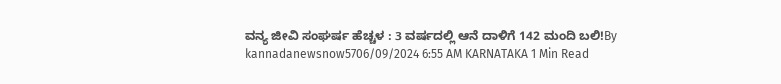ವನ್ಯ ಜೀವಿ ಸಂಘರ್ಷ ಹೆಚ್ಚಳ : 3 ವರ್ಷದಲ್ಲಿ ಆನೆ ದಾಳಿಗೆ 142 ಮಂದಿ ಬಲಿ!By kannadanewsnow5706/09/2024 6:55 AM KARNATAKA 1 Min Read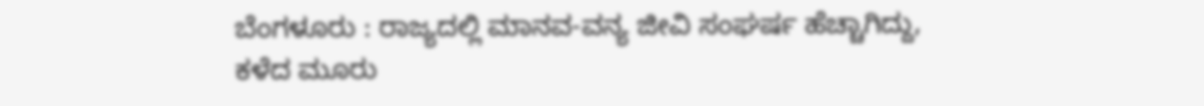ಬೆಂಗಳೂರು : ರಾಜ್ಯದಲ್ಲಿ ಮಾನವ-ವನ್ಯ ಜೀವಿ ಸಂಘರ್ಷ ಹೆಚ್ಚಾಗಿದ್ದು, ಕಳೆದ ಮೂರು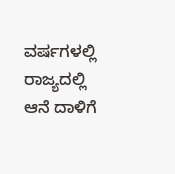ವರ್ಷಗಳಲ್ಲಿ ರಾಜ್ಯದಲ್ಲಿ ಆನೆ ದಾಳಿಗೆ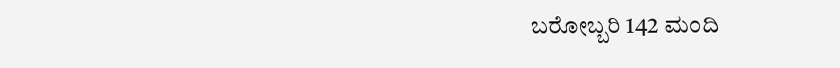ಬರೋಬ್ಬರಿ 142 ಮಂದಿ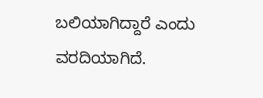ಬಲಿಯಾಗಿದ್ದಾರೆ ಎಂದು ವರದಿಯಾಗಿದೆ.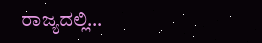ರಾಜ್ಯದಲ್ಲಿ…